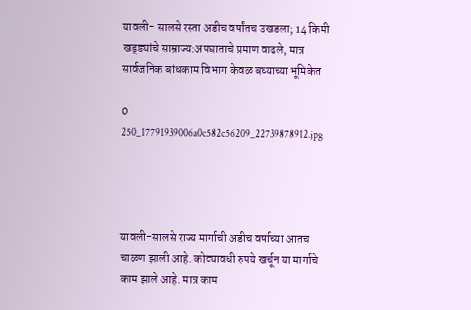यावली- सालसे रस्ता अडीच वर्षांतच उखडला; 14 किमी खड्ड्यांचे साम्राज्य:अपघाताचे प्रमाण वाढले, मात्र सार्वजनिक बांधकाम विभाग केवळ बघ्याच्या भूमिकेत

0
250_17791939006a0c582c56209_22739878912.jpg




यावली-सालसे राज्य मार्गाची अडीच वर्षाच्या आतच चाळण झाली आहे. कोट्यावधी रुपये खर्चून या मार्गाचे काम झाले आहे. मात्र काम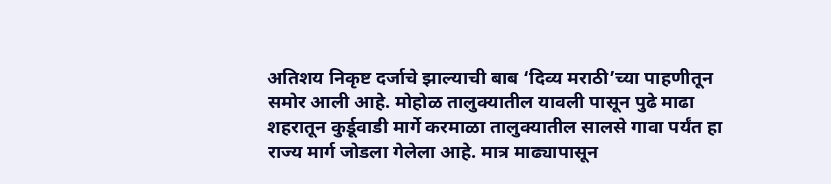अतिशय निकृष्ट दर्जाचे झाल्याची बाब ‘दिव्य मराठी’च्या पाहणीतून समोर आली आहे. मोहोळ तालुक्यातील यावली पासून पुढे माढा शहरातून कुर्डूवाडी मार्गे करमाळा तालुक्यातील सालसे गावा पर्यंत हा राज्य मार्ग जोडला गेलेला आहे. मात्र माढ्यापासून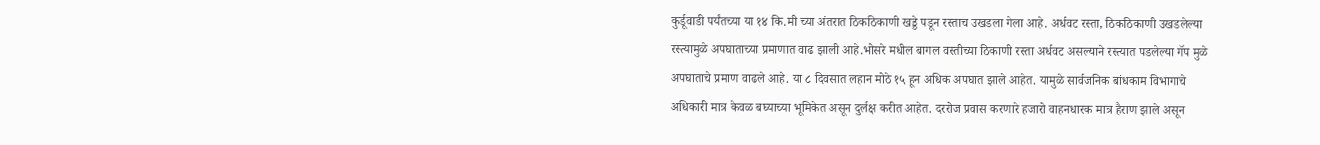कुर्डूवाडी पर्यंतच्या या १४ कि.मी च्या अंतरात ठिकठिकाणी खड्डे पडून रस्ताच उखडला गेला आहे. अर्धवट रस्ता, ठिकठिकाणी उखडलेल्या रस्त्यामुळे अपघाताच्या प्रमाणात वाढ झाली आहे.भोसरे मधील बागल वस्तीच्या ठिकाणी रस्ता अर्धवट असल्याने रस्त्यात पडलेल्या गॅप मुळे अपघाताचे प्रमाण वाढले आहे. या ८ दिवसात लहान मोठे १५ हून अधिक अपघात झाले आहेत. यामुळे सार्वजनिक बांधकाम विभागाचे अधिकारी मात्र केवळ बघ्याच्या भूमिकेत असून दुर्लक्ष करीत आहेत. दररोज प्रवास करणारे हजारो वाहनधारक मात्र हैराण झाले असून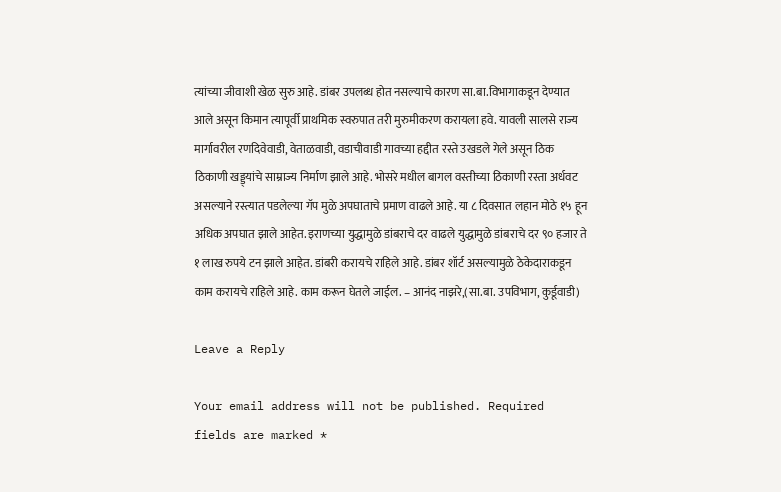त्यांच्या जीवाशी खेळ सुरु आहे. डांबर उपलब्ध होत नसल्याचे कारण सा.बा.विभागाकडून देण्यात आले असून किमान त्यापूर्वी प्राथमिक स्वरुपात तरी मुरुमीकरण करायला हवे. यावली सालसे राज्य मार्गावरील रणदिवेवाडी, वेताळवाडी, वडाचीवाडी गावच्या हद्दीत रस्ते उखडले गेले असून ठिक ठिकाणी खड्ड्यांचे साम्राज्य निर्माण झाले आहे. भोसरे मधील बागल वस्तीच्या ठिकाणी रस्ता अर्धवट असल्याने रस्त्यात पडलेल्या गॅप मुळे अपघाताचे प्रमाण वाढले आहे. या ८ दिवसात लहान मोठे १५ हून अधिक अपघात झाले आहेत. इराणच्या युद्धामुळे डांबराचे दर वाढले युद्धामुळे डांबराचे दर ९० हजार ते १ लाख रुपये टन झाले आहेत. डांबरी करायचे राहिले आहे. डांबर शॉर्ट असल्यामुळे ठेकेदाराकडून काम करायचे राहिले आहे. काम करून घेतले जाईल. – आनंद नाझरे,(सा.बा. उपविभाग, कुर्डूवाडी)

Leave a Reply

Your email address will not be published. Required fields are marked *